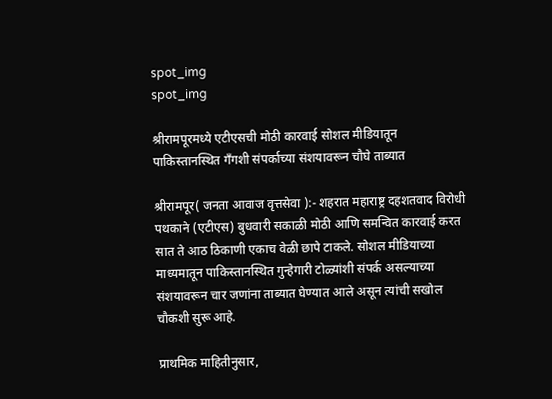spot_img
spot_img

श्रीरामपूरमध्ये एटीएसची मोठी कारवाई सोशल मीडियातून पाकिस्तानस्थित गँगशी संपर्काच्या संशयावरून चौघे ताब्यात

श्रीरामपूर( जनता आवाज वृत्तसेवा ):- शहरात महाराष्ट्र दहशतवाद विरोधी पथकाने (एटीएस) बुधवारी सकाळी मोठी आणि समन्वित कारवाई करत सात ते आठ ठिकाणी एकाच वेळी छापे टाकले. सोशल मीडियाच्या माध्यमातून पाकिस्तानस्थित गुन्हेगारी टोळ्यांशी संपर्क असल्याच्या संशयावरून चार जणांना ताब्यात घेण्यात आले असून त्यांची सखोल चौकशी सुरू आहे.

प्राथमिक माहितीनुसार,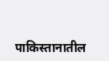पाकिस्तानातील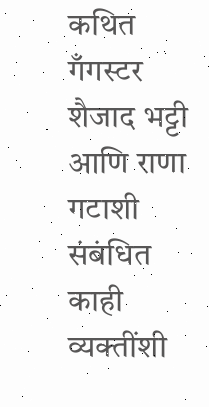कथित गँगस्टर शैजाद भट्टी आणि राणा गटाशी संबंधित काही व्यक्तींशी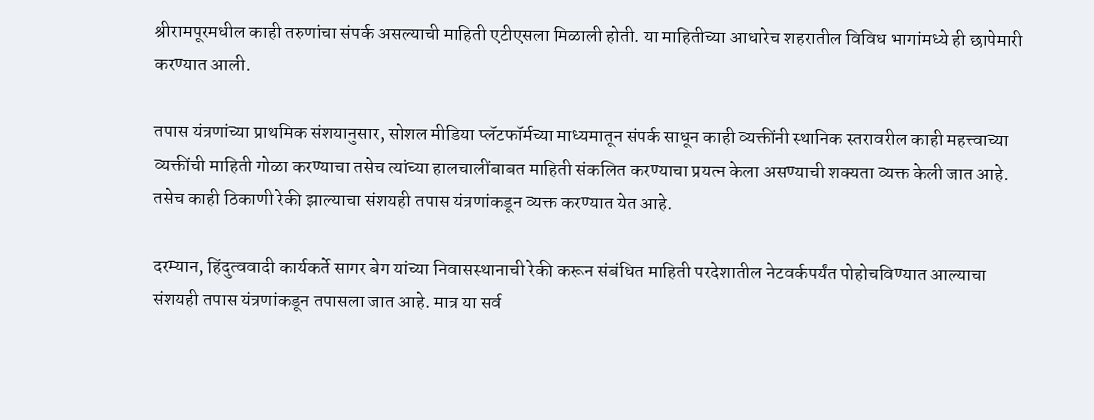श्रीरामपूरमधील काही तरुणांचा संपर्क असल्याची माहिती एटीएसला मिळाली होती. या माहितीच्या आधारेच शहरातील विविध भागांमध्ये ही छापेमारी करण्यात आली.

तपास यंत्रणांच्या प्राथमिक संशयानुसार, सोशल मीडिया प्लॅटफॉर्मच्या माध्यमातून संपर्क साधून काही व्यक्तींनी स्थानिक स्तरावरील काही महत्त्वाच्या व्यक्तींची माहिती गोळा करण्याचा तसेच त्यांच्या हालचालींबाबत माहिती संकलित करण्याचा प्रयत्न केला असण्याची शक्यता व्यक्त केली जात आहे. तसेच काही ठिकाणी रेकी झाल्याचा संशयही तपास यंत्रणांकडून व्यक्त करण्यात येत आहे.

दरम्यान, हिंदुत्ववादी कार्यकर्ते सागर बेग यांच्या निवासस्थानाची रेकी करून संबंधित माहिती परदेशातील नेटवर्कपर्यंत पोहोचविण्यात आल्याचा संशयही तपास यंत्रणांकडून तपासला जात आहे. मात्र या सर्व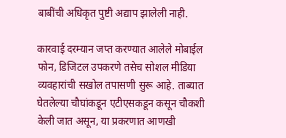बाबींची अधिकृत पुष्टी अद्याप झालेली नाही.

कारवाई दरम्यान जप्त करण्यात आलेले मोबाईल फोन, डिजिटल उपकरणे तसेच सोशल मीडिया व्यवहारांची सखोल तपासणी सुरू आहे. ताब्यात घेतलेल्या चौघांकडून एटीएसकडून कसून चौकशी केली जात असून, या प्रकरणात आणखी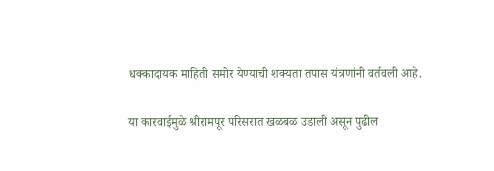धक्कादायक माहिती समोर येण्याची शक्यता तपास यंत्रणांनी वर्तवली आहे.

या कारवाईमुळे श्रीरामपूर परिसरात खळबळ उडाली असून पुढील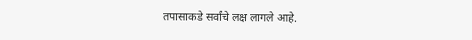तपासाकडे सर्वांचे लक्ष लागले आहे.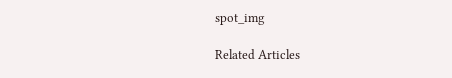spot_img

Related Articles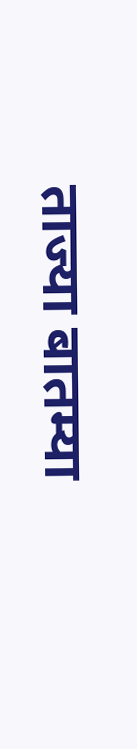ताज्या बातम्या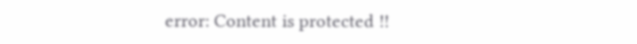error: Content is protected !!